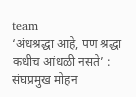team
‘अंधश्रद्धा आहे, पण श्रद्धा कधीच आंधळी नसते’ : संघप्रमुख मोहन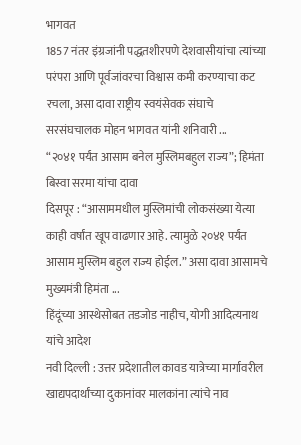भागवत
1857 नंतर इंग्रजांनी पद्धतशीरपणे देशवासीयांचा त्यांच्या परंपरा आणि पूर्वजांवरचा विश्वास कमी करण्याचा कट रचला, असा दावा राष्ट्रीय स्वयंसेवक संघाचे सरसंघचालक मोहन भागवत यांनी शनिवारी ...
“२०४१ पर्यंत आसाम बनेल मुस्लिमबहुल राज्य”; हिमंता बिस्वा सरमा यांचा दावा
दिसपूर : “आसाममधील मुस्लिमांची लोकसंख्या येत्या काही वर्षांत खूप वाढणार आहे. त्यामुळे २०४१ पर्यंत आसाम मुस्लिम बहुल राज्य होईल.” असा दावा आसामचे मुख्यमंत्री हिमंता ...
हिंदूंच्या आस्थेसोबत तडजोड नाहीच, योगी आदित्यनाथ यांचे आदेश
नवी दिल्ली : उत्तर प्रदेशातील कावड यात्रेच्या मार्गावरील खाद्यपदार्थांच्या दुकानांवर मालकांना त्यांचे नाव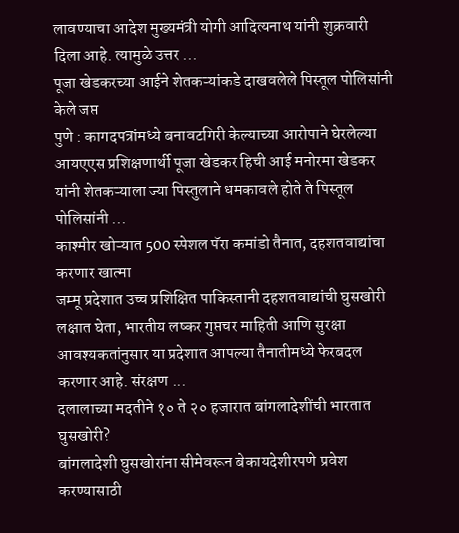लावण्याचा आदेश मुख्यमंत्री योगी आदित्यनाथ यांनी शुक्रवारी दिला आहे. त्यामुळे उत्तर ...
पूजा खेडकरच्या आईने शेतकऱ्यांकडे दाखवलेले पिस्तूल पोलिसांनी केले जप्त
पुणे : कागदपत्रांमध्ये बनावटगिरी केल्याच्या आरोपाने घेरलेल्या आयएएस प्रशिक्षणार्थी पूजा खेडकर हिची आई मनोरमा खेडकर यांनी शेतकऱ्याला ज्या पिस्तुलाने धमकावले होते ते पिस्तूल पोलिसांनी ...
काश्मीर खोऱ्यात 500 स्पेशल पॅरा कमांडो तैनात, दहशतवाद्यांचा करणार खात्मा
जम्मू प्रदेशात उच्च प्रशिक्षित पाकिस्तानी दहशतवाद्यांची घुसखोरी लक्षात घेता, भारतीय लष्कर गुप्तचर माहिती आणि सुरक्षा आवश्यकतांनुसार या प्रदेशात आपल्या तैनातीमध्ये फेरबदल करणार आहे. संरक्षण ...
दलालाच्या मदतीने १० ते २० हजारात बांगलादेशींची भारतात घुसखोरी?
बांगलादेशी घुसखोरांना सीमेवरून बेकायदेशीरपणे प्रवेश करण्यासाठी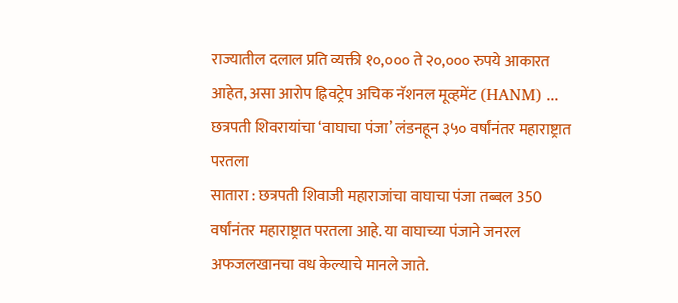राज्यातील दलाल प्रति व्यक्ती १०,००० ते २०,००० रुपये आकारत आहेत, असा आरोप ह्निवट्रेप अचिक नॅशनल मूव्हमेंट (HANM) ...
छत्रपती शिवरायांचा ‘वाघाचा पंजा’ लंडनहून ३५० वर्षांनंतर महाराष्ट्रात परतला
सातारा : छत्रपती शिवाजी महाराजांचा वाघाचा पंजा तब्बल 350 वर्षांनंतर महाराष्ट्रात परतला आहे. या वाघाच्या पंजाने जनरल अफजलखानचा वध केल्याचे मानले जाते.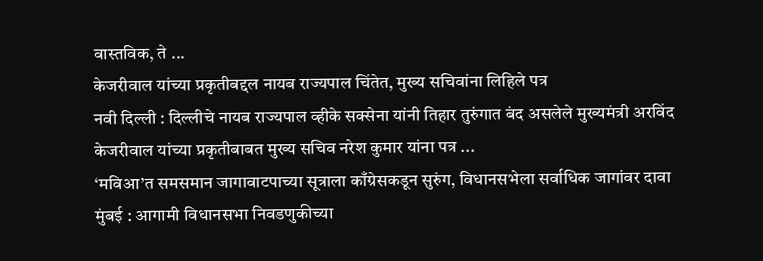वास्तविक, ते ...
केजरीवाल यांच्या प्रकृतीबद्दल नायब राज्यपाल चिंतेत, मुख्य सचिवांना लिहिले पत्र
नवी दिल्ली : दिल्लीचे नायब राज्यपाल व्हीके सक्सेना यांनी तिहार तुरुंगात बंद असलेले मुख्यमंत्री अरविंद केजरीवाल यांच्या प्रकृतीबाबत मुख्य सचिव नरेश कुमार यांना पत्र ...
‘मविआ’त समसमान जागावाटपाच्या सूत्राला काँग्रेसकडून सुरुंग, विधानसभेला सर्वाधिक जागांवर दावा
मुंबई : आगामी विधानसभा निवडणुकीच्या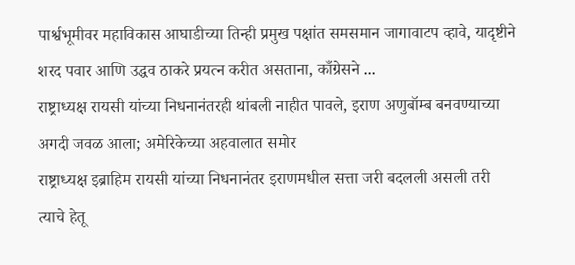पार्श्वभूमीवर महाविकास आघाडीच्या तिन्ही प्रमुख पक्षांत समसमान जागावाटप व्हावे, यादृष्टीने शरद पवार आणि उद्धव ठाकरे प्रयत्न करीत असताना, काँग्रेसने ...
राष्ट्राध्यक्ष रायसी यांच्या निधनानंतरही थांबली नाहीत पावले, इराण अणुबॉम्ब बनवण्याच्या अगदी जवळ आला; अमेरिकेच्या अहवालात समोर
राष्ट्राध्यक्ष इब्राहिम रायसी यांच्या निधनानंतर इराणमधील सत्ता जरी बदलली असली तरी त्याचे हेतू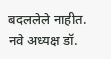बदललेले नाहीत. नवे अध्यक्ष डॉ.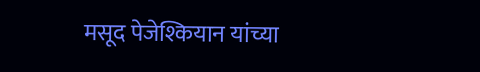मसूद पेजेश्कियान यांच्या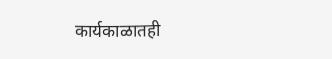कार्यकाळातही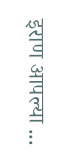इराण आपल्या ...